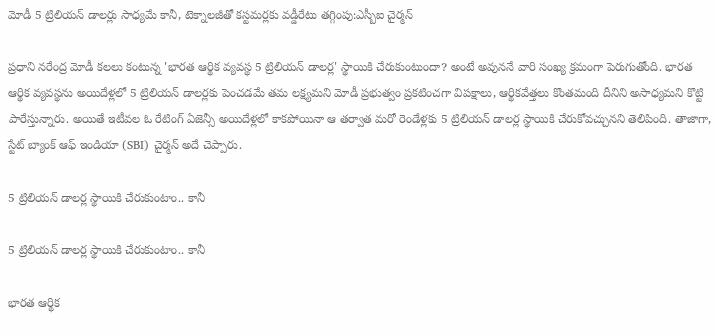మోడీ 5 ట్రిలియన్ డాలర్లు సాధ్యమే కానీ, టెక్నాలజీతో కస్టమర్లకు వడ్డీరేటు తగ్గింపు:ఎస్బీఐ చైర్మన్

ప్రధాని నరేంద్ర మోడీ కలలు కంటున్న 'భారత ఆర్థిక వ్యవస్థ 5 ట్రిలియన్ డాలర్ల' స్థాయికి చేరుకుంటుందా? అంటే అవుననే వారి సంఖ్య క్రమంగా పెరుగుతోంది. భారత ఆర్థిక వ్యవస్థను అయిదేళ్లలో 5 ట్రిలియన్ డాలర్లకు పెంచడమే తమ లక్ష్యమని మోడీ ప్రభుత్వం ప్రకటించగా విపక్షాలు, ఆర్థికవేత్తలు కొంతమంది దీనిని అసాధ్యమని కొట్టి పారేస్తున్నారు. అయితే ఇటీవల ఓ రేటింగ్ ఏజెన్సీ అయిదేళ్లలో కాకపోయినా ఆ తర్వాత మరో రెండేళ్లకు 5 ట్రిలియన్ డాలర్ల స్థాయికి చేరుకోవచ్చునని తెలిపింది. తాజాగా, స్టేట్ బ్యాంక్ ఆఫ్ ఇండియా (SBI) చైర్మన్ అదే చెప్పారు.

5 ట్రిలియన్ డాలర్ల స్థాయికి చేరుకుంటాం.. కానీ

5 ట్రిలియన్ డాలర్ల స్థాయికి చేరుకుంటాం.. కానీ

భారత ఆర్థిక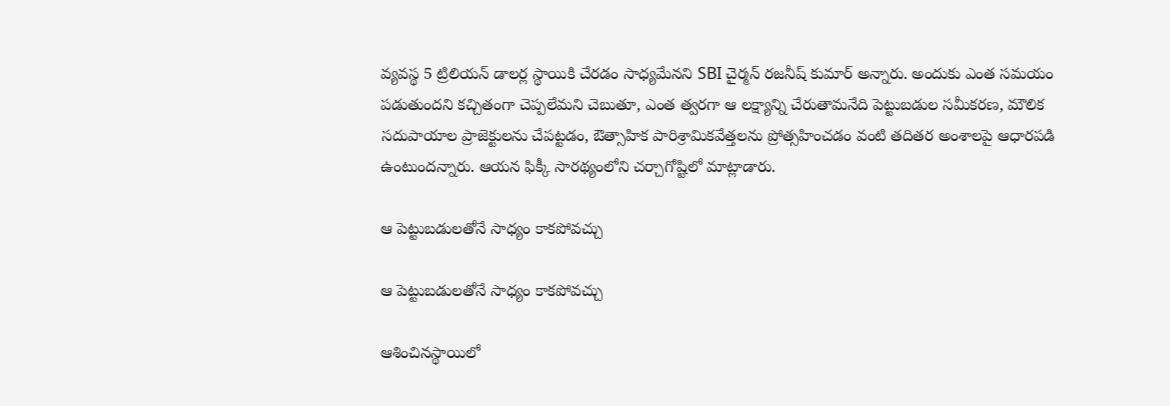వ్యవస్థ 5 ట్రిలియన్ డాలర్ల స్థాయికి చేరడం సాధ్యమేనని SBI చైర్మన్ రజనీష్ కుమార్ అన్నారు. అందుకు ఎంత సమయం పడుతుందని కచ్చితంగా చెప్పలేమని చెబుతూ, ఎంత త్వరగా ఆ లక్ష్యాన్ని చేరుతామనేది పెట్టుబడుల సమీకరణ, మౌలిక సదుపాయాల ప్రాజెక్టులను చేపట్టడం, ఔత్సాహిక పారిశ్రామికవేత్తలను ప్రోత్సహించడం వంటి తదితర అంశాలపై ఆధారపడి ఉంటుందన్నారు. ఆయన ఫిక్కీ సారథ్యంలోని చర్చాగోష్టిలో మాట్లాడారు.

ఆ పెట్టుబడులతోనే సాధ్యం కాకపోవచ్చు

ఆ పెట్టుబడులతోనే సాధ్యం కాకపోవచ్చు

ఆశించినస్థాయిలో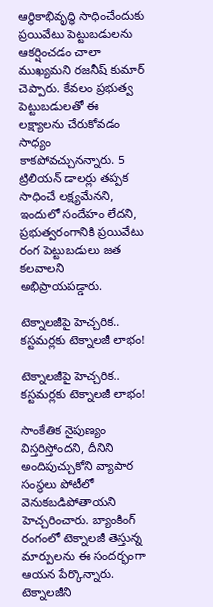ఆర్థికాభివృద్ధి సాధించేందుకు ప్రయివేటు పెట్టుబడులను ఆకర్షించడం చాలా ముఖ్యమని రజనీష్ కుమార్ చెప్పారు. కేవలం ప్రభుత్వ పెట్టుబడులతో ఈ లక్ష్యాలను చేరుకోవడం సాధ్యం కాకపోవచ్చునన్నారు. 5 ట్రిలియన్ డాలర్లు తప్పక సాధించే లక్ష్యమేనని, ఇందులో సందేహం లేదని, ప్రభుత్వరంగానికి ప్రయివేటు రంగ పెట్టుబడులు జత కలవాలని అభిప్రాయపడ్డారు.

టెక్నాలజీపై హెచ్చరిక.. కస్టమర్లకు టెక్నాలజీ లాభం!

టెక్నాలజీపై హెచ్చరిక.. కస్టమర్లకు టెక్నాలజీ లాభం!

సాంకేతిక నైపుణ్యం విస్తరిస్తోందని, దీనిని అందిపుచ్చుకోని వ్యాపార సంస్థలు పోటీలో వెనుకబడిపోతాయని హెచ్చరించారు. బ్యాంకింగ్ రంగంలో టెక్నాలజీ తెస్తున్న మార్పులను ఈ సందర్భంగా ఆయన పేర్కొన్నారు. టెక్నాలజీని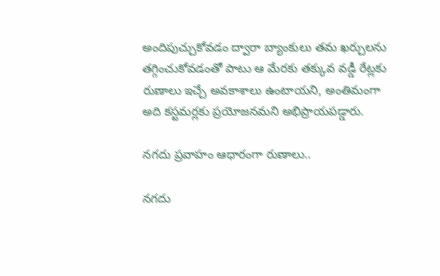అందిపుచ్చుకోవడం ద్వారా బ్యాంకులు తమ ఖర్చులను తగ్గించుకోవడంతో పాటు ఆ మేరకు తక్కువ వడ్డీ రేట్లకు రుణాలు ఇచ్చే అవకాశాలు ఉంటాయని, అంతిమంగా అది కస్టమర్లకు ప్రయోజనమని అభిప్రాయపడ్డారు.

నగదు ప్రవాహం ఆధారంగా రుణాలు..

నగదు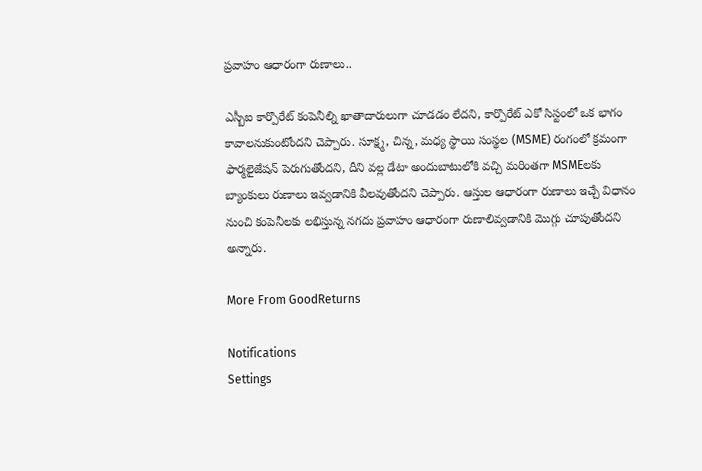ప్రవాహం ఆధారంగా రుణాలు..

ఎస్బీఐ కార్పొరేట్ కంపెనీల్ని ఖాతాదారులుగా చూడడం లేదని, కార్పొరేట్ ఎకో సిస్టంలో ఒక భాగం కావాలనుకుంటోందని చెప్పారు. సూక్ష్మ, చిన్న, మధ్య స్థాయి సంస్థల (MSME) రంగంలో క్రమంగా ఫార్మలైజేషన్ పెరుగుతోందని, దీని వల్ల డేటా అందుబాటులోకి వచ్చి మరింతగా MSMEలకు బ్యాంకులు రుణాలు ఇవ్వడానికి వీలవుతోందని చెప్పారు. ఆస్తుల ఆధారంగా రుణాలు ఇచ్చే విధానం నుంచి కంపెనీలకు లభిస్తున్న నగదు ప్రవాహం ఆధారంగా రుణాలివ్వడానికి మొగ్గు చూపుతోందని అన్నారు.

More From GoodReturns

Notifications
Settings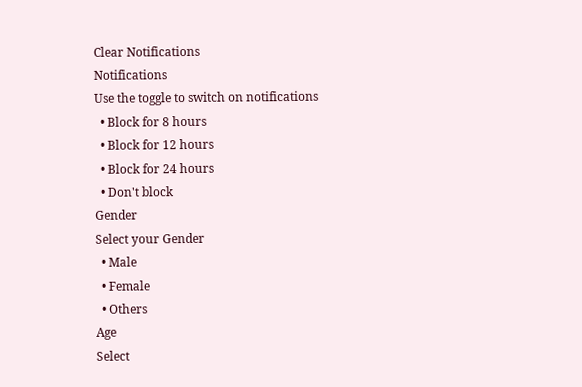Clear Notifications
Notifications
Use the toggle to switch on notifications
  • Block for 8 hours
  • Block for 12 hours
  • Block for 24 hours
  • Don't block
Gender
Select your Gender
  • Male
  • Female
  • Others
Age
Select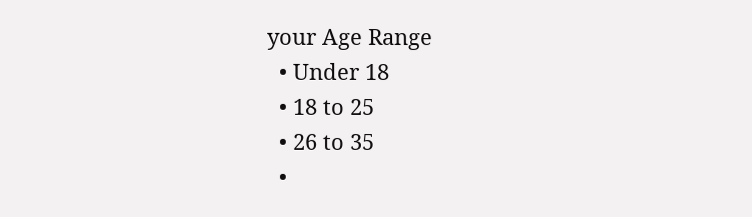your Age Range
  • Under 18
  • 18 to 25
  • 26 to 35
  •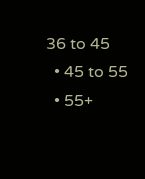36 to 45
  • 45 to 55
  • 55+